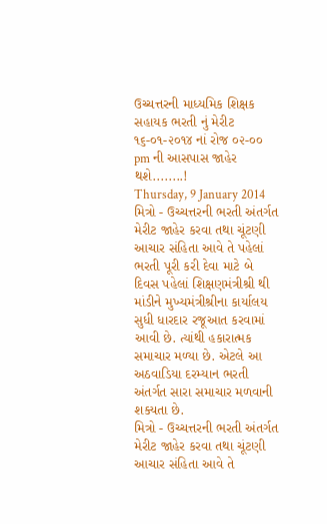ઉચ્ચત્તરની માધ્યમિક શિક્ષક સહાયક ભરતી નું મેરીટ ૧૬-૦૧-૨૦૧૪ નાં રોજ ૦૨-૦૦ pm ની આસપાસ જાહેર થશે........!
Thursday, 9 January 2014
મિત્રો - ઉચ્ચત્તરની ભરતી અંતર્ગત મેરીટ જાહેર કરવા તથા ચૂંટણી આચાર સંહિતા આવે તે પહેલાં ભરતી પૂરી કરી દેવા માટે બે દિવસ પહેલાં શિક્ષણમંત્રીશ્રી થી માંડીને મુખ્યમંત્રીશ્રીના કાર્યાલય સુધી ધારદાર રજૂઆત કરવામાં આવી છે. ત્યાંથી હકારાત્મક સમાચાર મળ્યા છે. એટલે આ અઠવાડિયા દરમ્યાન ભરતી અંતર્ગત સારા સમાચાર મળવાની શક્યતા છે.
મિત્રો - ઉચ્ચત્તરની ભરતી અંતર્ગત મેરીટ જાહેર કરવા તથા ચૂંટણી આચાર સંહિતા આવે તે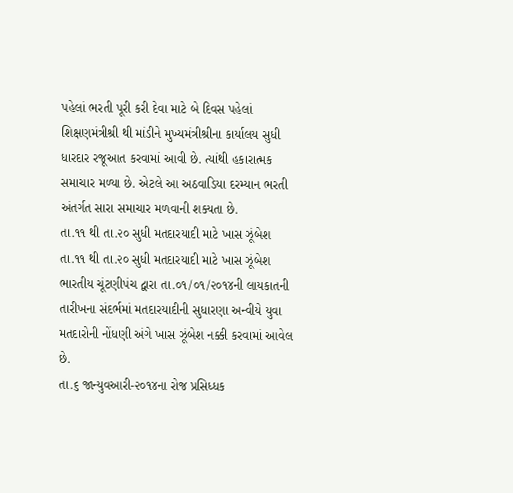પહેલાં ભરતી પૂરી કરી દેવા માટે બે દિવસ પહેલાં શિક્ષણમંત્રીશ્રી થી માંડીને મુખ્યમંત્રીશ્રીના કાર્યાલય સુધી ધારદાર રજૂઆત કરવામાં આવી છે. ત્યાંથી હકારાત્મક સમાચાર મળ્યા છે. એટલે આ અઠવાડિયા દરમ્યાન ભરતી અંતર્ગત સારા સમાચાર મળવાની શક્યતા છે.
તા.૧૧ થી તા.૨૦ સુધી મતદારયાદી માટે ખાસ ઝૂંબેશ
તા.૧૧ થી તા.૨૦ સુધી મતદારયાદી માટે ખાસ ઝૂંબેશ
ભારતીય ચૂંટણીપંચ દ્વારા તા.૦૧/૦૧/૨૦૧૪ની લાયકાતની તારીખના સંદર્ભમાં મતદારયાદીની સુધારણા અન્વીયે યુવા મતદારોની નોંધણી અંગે ખાસ ઝૂંબેશ નક્કી કરવામાં આવેલ છે.
તા.૬ જાન્યુવઆરી-૨૦૧૪ના રોજ પ્રસિધ્ધક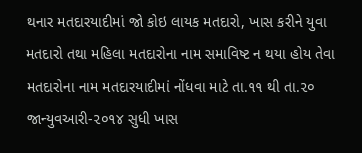થનાર મતદારયાદીમાં જો કોઇ લાયક મતદારો, ખાસ કરીને યુવા મતદારો તથા મહિલા મતદારોના નામ સમાવિષ્ટ ન થયા હોય તેવા મતદારોના નામ મતદારયાદીમાં નોંધવા માટે તા.૧૧ થી તા.૨૦ જાન્યુવઆરી-૨૦૧૪ સુધી ખાસ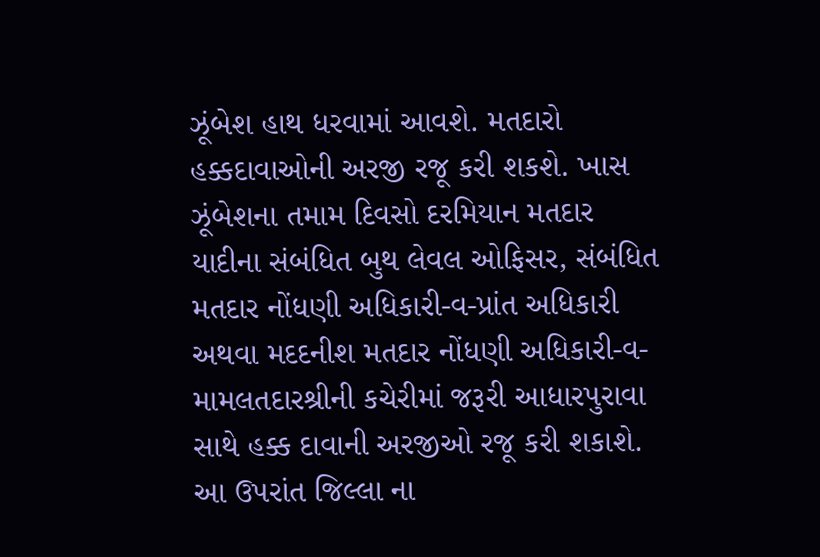ઝૂંબેશ હાથ ધરવામાં આવશે. મતદારો હક્કદાવાઓની અરજી રજૂ કરી શકશે. ખાસ ઝૂંબેશના તમામ દિવસો દરમિયાન મતદાર યાદીના સંબંધિત બુથ લેવલ ઓફિસર, સંબંધિત મતદાર નોંધણી અધિકારી-વ-પ્રાંત અધિકારી અથવા મદદનીશ મતદાર નોંધણી અધિકારી-વ-મામલતદારશ્રીની કચેરીમાં જરૂરી આધારપુરાવા સાથે હક્ક દાવાની અરજીઓ રજૂ કરી શકાશે.
આ ઉપરાંત જિલ્લા ના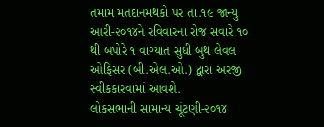તમામ મતદાનમથકો પર તા.૧૯ જાન્યુ આરી-૨૦૧૪ને રવિવારના રોજ સવારે ૧૦ થી બપોરે ૧ વાગ્યાત સુધી બુથ લેવલ ઓફિસર (બી.એલ.ઓ.) દ્વારા અરજી સ્વીકકારવામાં આવશે.
લોકસભાની સામાન્ય ચૂંટણી-૨૦૧૪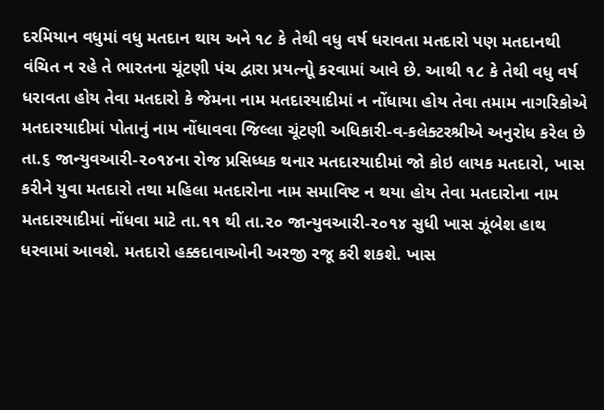દરમિયાન વધુમાં વધુ મતદાન થાય અને ૧૮ કે તેથી વધુ વર્ષ ધરાવતા મતદારો પણ મતદાનથી વંચિત ન રહે તે ભારતના ચૂંટણી પંચ દ્વારા પ્રયત્નોૂ કરવામાં આવે છે. આથી ૧૮ કે તેથી વધુ વર્ષ ધરાવતા હોય તેવા મતદારો કે જેમના નામ મતદારયાદીમાં ન નોંધાયા હોય તેવા તમામ નાગરિકોએ મતદારયાદીમાં પોતાનું નામ નોંધાવવા જિલ્લા ચૂંટણી અધિકારી-વ-કલેક્ટરશ્રીએ અનુરોધ કરેલ છે
તા.૬ જાન્યુવઆરી-૨૦૧૪ના રોજ પ્રસિધ્ધક થનાર મતદારયાદીમાં જો કોઇ લાયક મતદારો, ખાસ કરીને યુવા મતદારો તથા મહિલા મતદારોના નામ સમાવિષ્ટ ન થયા હોય તેવા મતદારોના નામ મતદારયાદીમાં નોંધવા માટે તા.૧૧ થી તા.૨૦ જાન્યુવઆરી-૨૦૧૪ સુધી ખાસ ઝૂંબેશ હાથ ધરવામાં આવશે. મતદારો હક્કદાવાઓની અરજી રજૂ કરી શકશે. ખાસ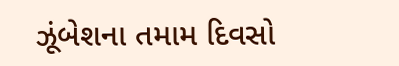ઝૂંબેશના તમામ દિવસો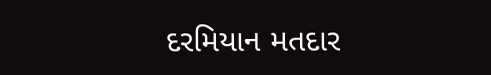દરમિયાન મતદાર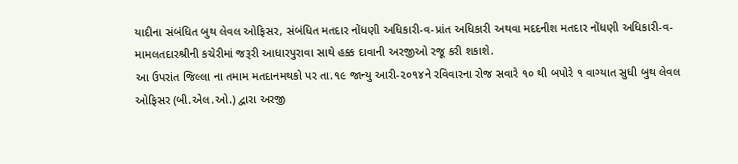યાદીના સંબંધિત બુથ લેવલ ઓફિસર, સંબંધિત મતદાર નોંધણી અધિકારી-વ-પ્રાંત અધિકારી અથવા મદદનીશ મતદાર નોંધણી અધિકારી-વ-મામલતદારશ્રીની કચેરીમાં જરૂરી આધારપુરાવા સાથે હક્ક દાવાની અરજીઓ રજૂ કરી શકાશે.
આ ઉપરાંત જિલ્લા ના તમામ મતદાનમથકો પર તા.૧૯ જાન્યુ આરી-૨૦૧૪ને રવિવારના રોજ સવારે ૧૦ થી બપોરે ૧ વાગ્યાત સુધી બુથ લેવલ ઓફિસર (બી.એલ.ઓ.) દ્વારા અરજી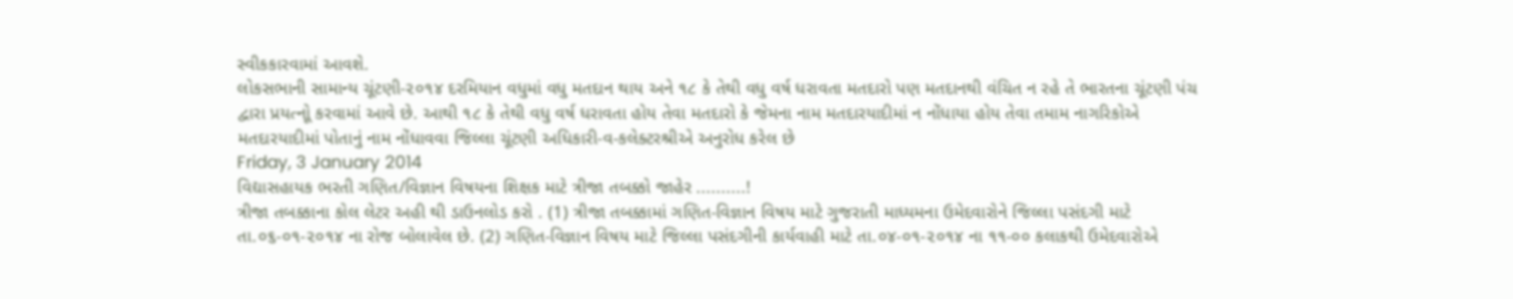સ્વીકકારવામાં આવશે.
લોકસભાની સામાન્ય ચૂંટણી-૨૦૧૪ દરમિયાન વધુમાં વધુ મતદાન થાય અને ૧૮ કે તેથી વધુ વર્ષ ધરાવતા મતદારો પણ મતદાનથી વંચિત ન રહે તે ભારતના ચૂંટણી પંચ દ્વારા પ્રયત્નોૂ કરવામાં આવે છે. આથી ૧૮ કે તેથી વધુ વર્ષ ધરાવતા હોય તેવા મતદારો કે જેમના નામ મતદારયાદીમાં ન નોંધાયા હોય તેવા તમામ નાગરિકોએ મતદારયાદીમાં પોતાનું નામ નોંધાવવા જિલ્લા ચૂંટણી અધિકારી-વ-કલેક્ટરશ્રીએ અનુરોધ કરેલ છે
Friday, 3 January 2014
વિદ્યાસહાયક ભરતી ગણિત/વિજ્ઞાન વિષયના શિક્ષક માટે ત્રીજા તબક્કો જાહેર ..........!
ત્રીજા તબક્કાના કોલ લેટર અહી થી ડાઉનલોડ કરો . (1) ત્રીજા તબક્કામાં ગણિત-વિજ્ઞાન વિષય માટે ગુજરાતી માધ્યમના ઉમેદવારોને જિલ્લા પસંદગી માટે તા.૦૬-૦૧-૨૦૧૪ ના રોજ બોલાવેલ છે. (2) ગણિત-વિજ્ઞાન વિષય માટે જિલ્લા પસંદગીની કાર્યવાહી માટે તા.૦૪-૦૧-૨૦૧૪ ના ૧૧-૦૦ કલાકથી ઉમેદવારોએ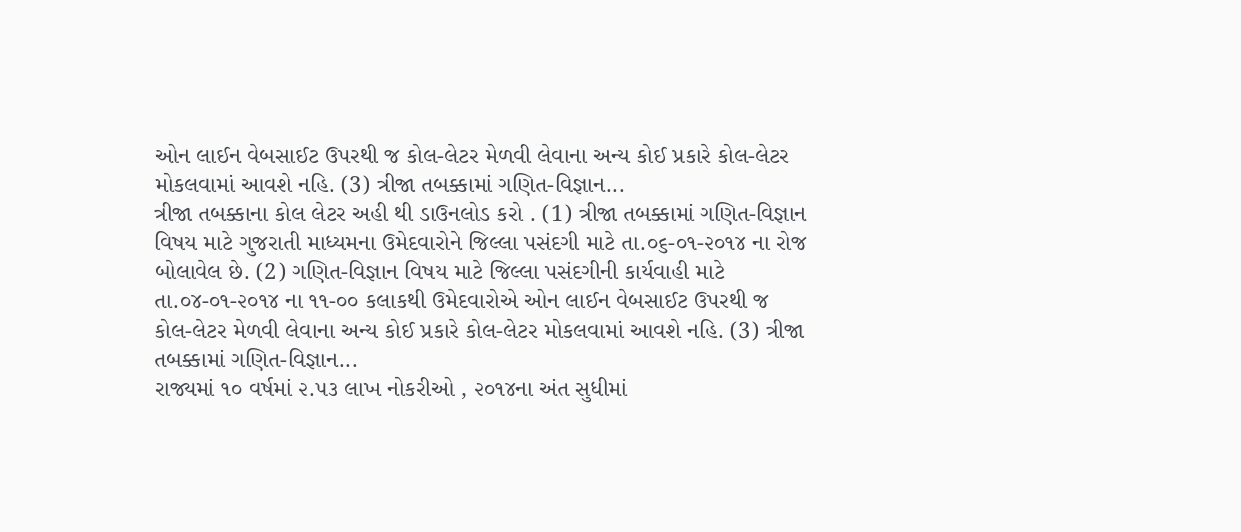ઓન લાઈન વેબસાઈટ ઉપરથી જ કોલ-લેટર મેળવી લેવાના અન્ય કોઈ પ્રકારે કોલ-લેટર મોકલવામાં આવશે નહિ. (3) ત્રીજા તબક્કામાં ગણિત-વિજ્ઞાન...
ત્રીજા તબક્કાના કોલ લેટર અહી થી ડાઉનલોડ કરો . (1) ત્રીજા તબક્કામાં ગણિત-વિજ્ઞાન વિષય માટે ગુજરાતી માધ્યમના ઉમેદવારોને જિલ્લા પસંદગી માટે તા.૦૬-૦૧-૨૦૧૪ ના રોજ બોલાવેલ છે. (2) ગણિત-વિજ્ઞાન વિષય માટે જિલ્લા પસંદગીની કાર્યવાહી માટે તા.૦૪-૦૧-૨૦૧૪ ના ૧૧-૦૦ કલાકથી ઉમેદવારોએ ઓન લાઈન વેબસાઈટ ઉપરથી જ કોલ-લેટર મેળવી લેવાના અન્ય કોઈ પ્રકારે કોલ-લેટર મોકલવામાં આવશે નહિ. (3) ત્રીજા તબક્કામાં ગણિત-વિજ્ઞાન...
રાજ્યમાં ૧૦ વર્ષમાં ૨.૫૩ લાખ નોકરીઓ , ૨૦૧૪ના અંત સુધીમાં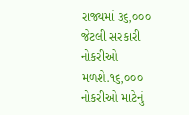રાજ્યમાં ૩૬,૦૦૦ જેટલી સરકારી નોકરીઓ મળશે.૧૬,૦૦૦ નોકરીઓ માટેનું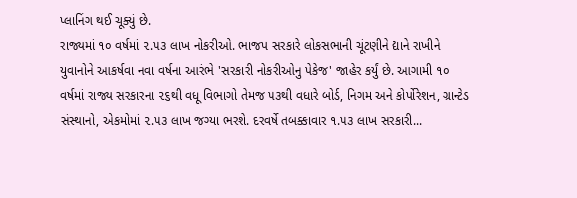પ્લાનિંગ થઈ ચૂક્યું છે.
રાજ્યમાં ૧૦ વર્ષમાં ૨.૫૩ લાખ નોકરીઓ. ભાજપ સરકારે લોકસભાની ચૂંટણીને દ્યાને રાખીને યુવાનોને આકર્ષવા નવા વર્ષના આરંભે 'સરકારી નોકરીઓનુ પેકેજ' જાહેર કર્યું છે. આગામી ૧૦ વર્ષમાં રાજ્ય સરકારના ૨૬થી વધૂ વિભાગો તેમજ ૫૩થી વધારે બોર્ડ, નિગમ અને કોર્પોરેશન, ગ્રાન્ટેડ સંસ્થાનો, એકમોમાં ૨.૫૩ લાખ જગ્યા ભરશે. દરવર્ષે તબક્કાવાર ૧.૫૩ લાખ સરકારી...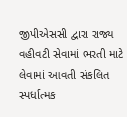જીપીએસસી દ્વારા રાજ્ય વહીવટી સેવામાં ભરતી માટે લેવામાં આવતી સંકલિત સ્પર્ધાત્મક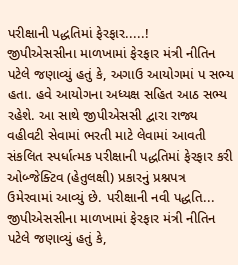પરીક્ષાની પદ્ધતિમાં ફેરફાર.....!
જીપીએસસીના માળખામાં ફેરફાર મંત્રી નીતિન પટેલે જણાવ્યું હતું કે, અગાઉ આયોગમાં પ સભ્ય હતા. હવે આયોગના અધ્યક્ષ સહિત આઠ સભ્ય રહેશે. આ સાથે જીપીએસસી દ્વારા રાજ્ય વહીવટી સેવામાં ભરતી માટે લેવામાં આવતી સંકલિત સ્પર્ધાત્મક પરીક્ષાની પદ્ધતિમાં ફેરફાર કરી ઓબ્જેક્ટિવ (હેતુલક્ષી) પ્રકારનું પ્રશ્નપત્ર ઉમેરવામાં આવ્યું છે. પરીક્ષાની નવી પદ્ધતિ...
જીપીએસસીના માળખામાં ફેરફાર મંત્રી નીતિન પટેલે જણાવ્યું હતું કે,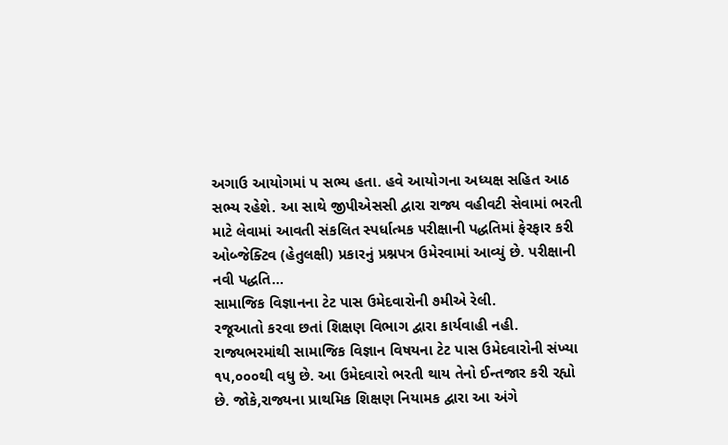અગાઉ આયોગમાં પ સભ્ય હતા. હવે આયોગના અધ્યક્ષ સહિત આઠ સભ્ય રહેશે. આ સાથે જીપીએસસી દ્વારા રાજ્ય વહીવટી સેવામાં ભરતી માટે લેવામાં આવતી સંકલિત સ્પર્ધાત્મક પરીક્ષાની પદ્ધતિમાં ફેરફાર કરી ઓબ્જેક્ટિવ (હેતુલક્ષી) પ્રકારનું પ્રશ્નપત્ર ઉમેરવામાં આવ્યું છે. પરીક્ષાની નવી પદ્ધતિ...
સામાજિક વિજ્ઞાનના ટેટ પાસ ઉમેદવારોની ૭મીએ રેલી.
રજૂઆતો કરવા છતાં શિક્ષણ વિભાગ દ્વારા કાર્યવાહી નહી.
રાજ્યભરમાંથી સામાજિક વિજ્ઞાન વિષયના ટેટ પાસ ઉમેદવારોની સંખ્યા ૧૫,૦૦૦થી વધુ છે. આ ઉમેદવારો ભરતી થાય તેનો ઈન્તજાર કરી રહ્યો છે. જોકે,રાજ્યના પ્રાથમિક શિક્ષણ નિયામક દ્વારા આ અંગે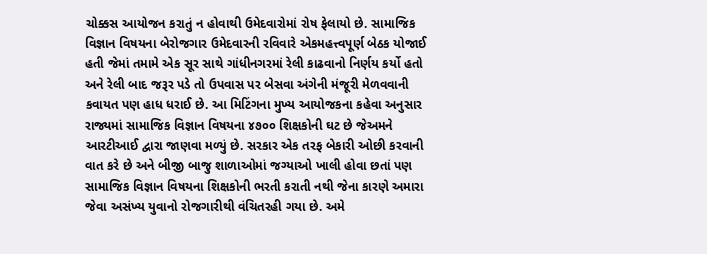ચોક્કસ આયોજન કરાતું ન હોવાથી ઉમેદવારોમાં રોષ ફેલાયો છે. સામાજિક વિજ્ઞાન વિષયના બેરોજગાર ઉમેદવારની રવિવારે એકમહત્ત્વપૂર્ણ બેઠક યોજાઈ હતી જેમાં તમામે એક સૂર સાથે ગાંધીનગરમાં રેલી કાઢવાનો નિર્ણય કર્યો હતો અને રેલી બાદ જરૂર પડે તો ઉપવાસ પર બેસવા અંગેની મંજૂરી મેળવવાની કવાયત પણ હાધ ધરાઈ છે. આ મિટિંગના મુખ્ય આયોજકના કહેવા અનુસાર રાજ્યમાં સામાજિક વિજ્ઞાન વિષયના ૪૭૦૦ શિક્ષકોની ઘટ છે જેઅમને આરટીઆઈ દ્વારા જાણવા મળ્યું છે. સરકાર એક તરફ બેકારી ઓછી કરવાની વાત કરે છે અને બીજી બાજુ શાળાઓમાં જગ્યાઓ ખાલી હોવા છતાં પણ સામાજિક વિજ્ઞાન વિષયના શિક્ષકોની ભરતી કરાતી નથી જેના કારણે અમારા જેવા અસંખ્ય યુવાનો રોજગારીથી વંચિતરહી ગયા છે. અમે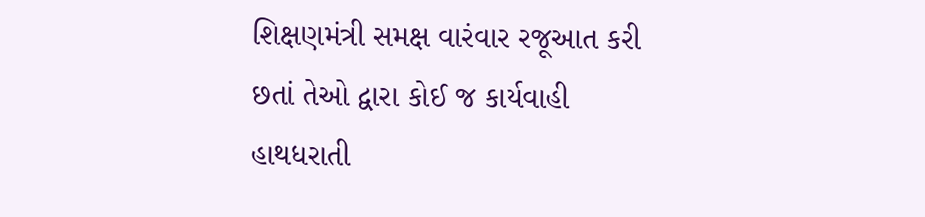શિક્ષણમંત્રી સમક્ષ વારંવાર રજૂઆત કરી છતાં તેઓ દ્વારા કોઈ જ કાર્યવાહી હાથધરાતી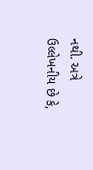નથી. અત્રે ઉલ્લેખનીય છે કે,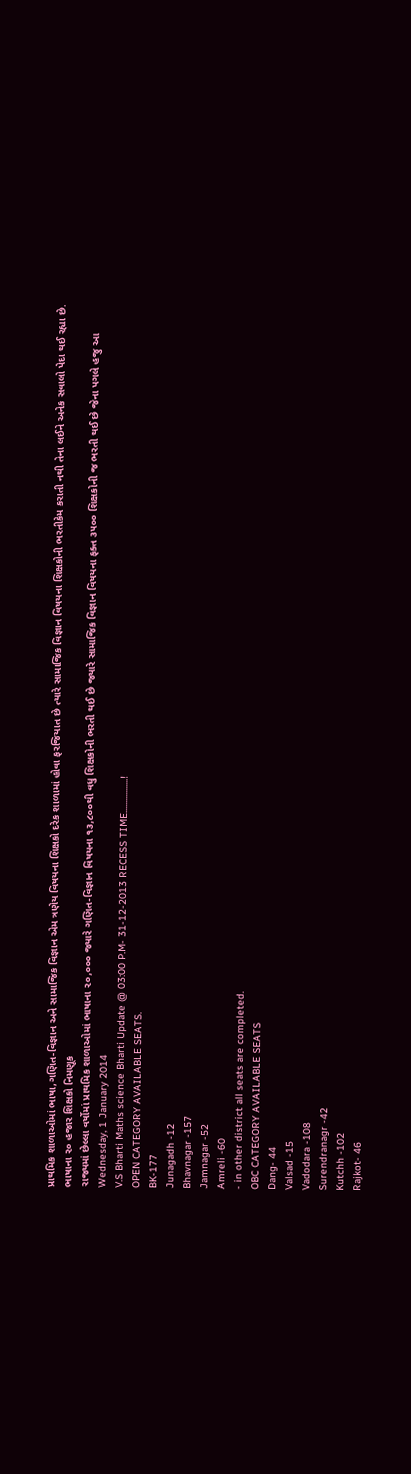પ્રાથમિક શાળાઓમાં ભાષા,ગણિત-વિજ્ઞાન અને સામાજિક વિજ્ઞાન એમ ત્રણેય વિષયના શિક્ષકો દરેક શાળામાં હોવા ફરજિયાત છે ત્યારે સામાજિક વિજ્ઞાન વિષયના શિક્ષકોની ભરતીકેમ કરાતી નથી તેના લઈને અનેક સવાલો પેદા થઈ રહ્યા છે.
ભાષાના ૨૦ હજાર શિક્ષકો નિમણૂક
રાજ્યમાં છેલ્લા વર્ષોમાં પ્રાથમિક શાળાઓમાં ભાષાના ૨૦,૦૦૦ જ્યારે ગણિત-વિજ્ઞાન વિષયના ૧૩,૮૦૦થી વધુ શિક્ષકોની ભરતી થઈ છે જ્યારે સામાજિક વિજ્ઞાન વિષયના ફક્ત ૩૫૦૦ શિક્ષકોની જ ભરતી થઈ છે જેના પગલે હજુ આ
Wednesday, 1 January 2014
V.S Bharti Maths science Bharti Update @ 03:00 P.M- 31-12-2013 RECESS TIME.................!
OPEN CATEGORY AVAILABLE SEATS.
BK-177
Junagadh -12
Bhavnagar -157
Jamnagar -52
Amreli -60
- in other district all seats are completed.
OBC CATEGORY AVAILABLE SEATS
Dang- 44
Valsad -15
Vadodara -108
Surendranagr -42
Kutchh -102
Rajkot- 46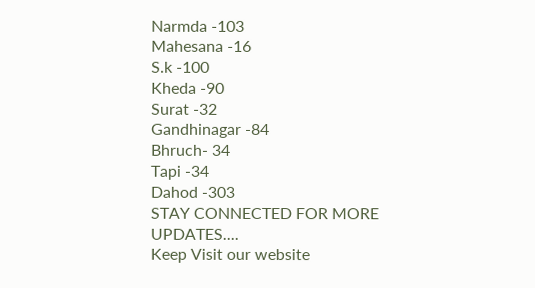Narmda -103
Mahesana -16
S.k -100
Kheda -90
Surat -32
Gandhinagar -84
Bhruch- 34
Tapi -34
Dahod -303
STAY CONNECTED FOR MORE UPDATES....
Keep Visit our website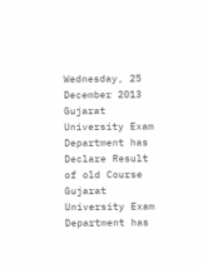Wednesday, 25 December 2013
Gujarat University Exam Department has Declare Result of old Course
Gujarat University Exam Department has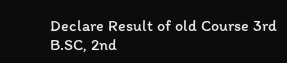Declare Result of old Course 3rd B.SC, 2nd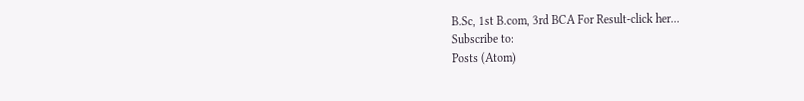B.Sc, 1st B.com, 3rd BCA For Result-click her...
Subscribe to:
Posts (Atom)